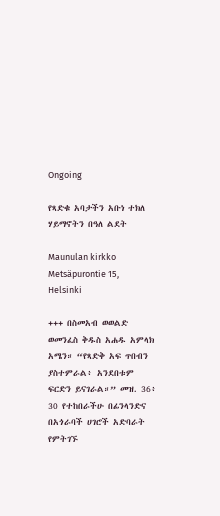Ongoing

የጻድቁ አባታችን አቡነ ተክለ ሃይማኖትን በዓለ ልደት

Maunulan kirkko Metsäpurontie 15, Helsinki

+++ በስመአብ ወወልድ ወመንፈስ ቅዱስ አሐዱ አምላክ አሜን። “የጻድቅ አፍ ጥበብን ያስተምራል፥ አንደበቱም ፍርድን ይናገራል።” መዝ. 36፥ 30 የተከበራችሁ በፊንላንድና በአጎራባች ሀገሮች አድባራት የምትገኙ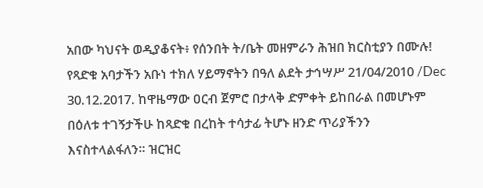አበው ካህናት ወዲያቆናት፥ የሰንበት ት/ቤት መዘምራን ሕዝበ ክርስቲያን በሙሉ! የጻድቁ አባታችን አቡነ ተክለ ሃይማኖትን በዓለ ልደት ታኅሣሥ 21/04/2010 /Dec 30.12.2017. ከዋዜማው ዐርብ ጀምሮ በታላቅ ድምቀት ይከበራል በመሆኑም በዕለቱ ተገኝታችሁ ከጻድቁ በረከት ተሳታፊ ትሆኑ ዘንድ ጥሪያችንን እናስተላልፋለን። ዝርዝር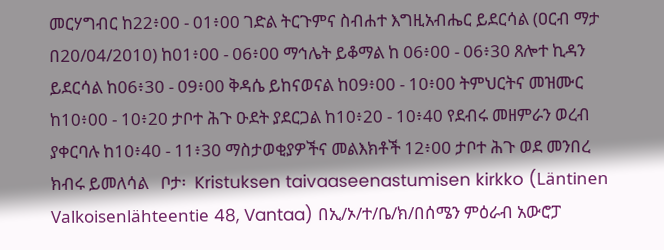መርሃግብር ከ22፥00 - 01፥00 ገድል ትርጉምና ስብሐተ እግዚአብሔር ይደርሳል (ዐርብ ማታ በ20/04/2010) ከ01፥00 - 06፥00 ማኅሌት ይቆማል ከ 06፥00 - 06፥30 ጸሎተ ኪዳን ይደርሳል ከ06፥30 - 09፥00 ቅዳሴ ይከናወናል ከ09፥00 - 10፥00 ትምህርትና መዝሙር ከ10፥00 - 10፥20 ታቦተ ሕጉ ዑደት ያደርጋል ከ10፥20 - 10፥40 የደብሩ መዘምራን ወረብ ያቀርባሉ ከ10፥40 - 11፥30 ማስታወቂያዎችና መልእክቶች 12፥00 ታቦተ ሕጉ ወደ መንበረ ክብሩ ይመለሳል   ቦታ፡  Kristuksen taivaaseenastumisen kirkko (Läntinen Valkoisenlähteentie 48, Vantaa) በኢ/ኦ/ተ/ቤ/ክ/በሰሜን ምዕራብ አውሮፓ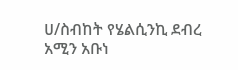ሀ/ስብከት የሄልሲንኪ ደብረ አሚን አቡነ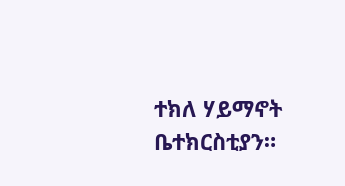ተክለ ሃይማኖት ቤተክርስቲያን።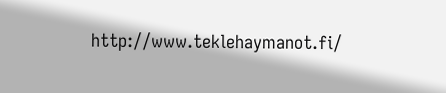http://www.teklehaymanot.fi/